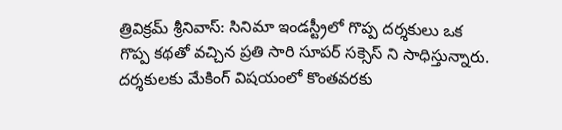త్రివిక్రమ్ శ్రీనివాస్: సినిమా ఇండస్ట్రీలో గొప్ప దర్శకులు ఒక గొప్ప కథతో వచ్చిన ప్రతి సారి సూపర్ సక్సెస్ ని సాధిస్తున్నారు. దర్శకులకు మేకింగ్ విషయంలో కొంతవరకు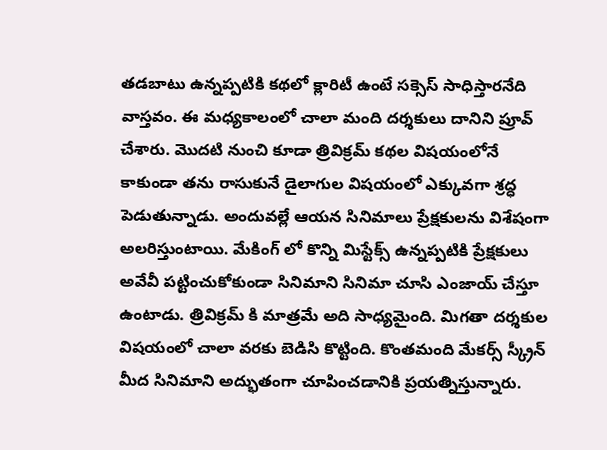తడబాటు ఉన్నప్పటికి కథలో క్లారిటీ ఉంటే సక్సెస్ సాధిస్తారనేది వాస్తవం. ఈ మధ్యకాలంలో చాలా మంది దర్శకులు దానిని ప్రూవ్ చేశారు. మొదటి నుంచి కూడా త్రివిక్రమ్ కథల విషయంలోనే కాకుండా తను రాసుకునే డైలాగుల విషయంలో ఎక్కువగా శ్రద్ధ పెడుతున్నాడు. అందువల్లే ఆయన సినిమాలు ప్రేక్షకులను విశేషంగా అలరిస్తుంటాయి. మేకింగ్ లో కొన్ని మిస్టేక్స్ ఉన్నప్పటికి ప్రేక్షకులు అవేవీ పట్టించుకోకుండా సినిమాని సినిమా చూసి ఎంజాయ్ చేస్తూ ఉంటాడు. త్రివిక్రమ్ కి మాత్రమే అది సాధ్యమైంది. మిగతా దర్శకుల విషయంలో చాలా వరకు బెడిసి కొట్టింది. కొంతమంది మేకర్స్ స్క్రీన్ మీద సినిమాని అద్భుతంగా చూపించడానికి ప్రయత్నిస్తున్నారు.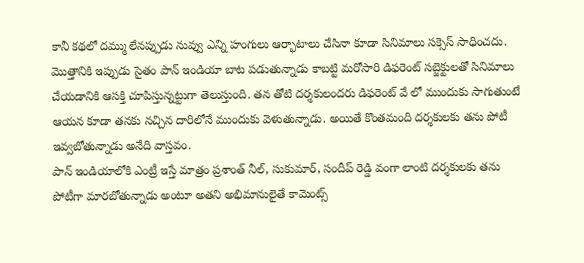కానీ కథలో దమ్ము లేనప్పుడు నువ్వు ఎన్ని హంగులు ఆర్భాటాలు చేసినా కూడా సినిమాలు సక్సెస్ సాధించదు.
మొత్తానికి ఇప్పుడు సైతం పాన్ ఇండియా బాట పడుతున్నాడు కాబట్టి మరోసారి డిఫరెంట్ సబ్జెక్టులతో సినిమాలు చేయడానికి ఆసక్తి చూపిస్తున్నట్టుగా తెలుస్తుంది. తన తోటి దర్శకులందరు డిఫరెంట్ వే లో ముందుకు సాగుతుంటే ఆయన కూడా తనకు నచ్చిన దారిలోనే ముందుకు వెళుతున్నాడు. అయితే కొంతమంది దర్శకులకు తను పోటీ ఇవ్వబోతున్నాడు అనేది వాస్తవం.
పాన్ ఇండియాలోకి ఎంట్రీ ఇస్తే మాత్రం ప్రశాంత్ నీల్, సుకుమార్, సందీప్ రెడ్డి వంగా లాంటి దర్శకులకు తను పోటీగా మారబోతున్నాడు అంటూ అతని అభిమానులైతే కామెంట్స్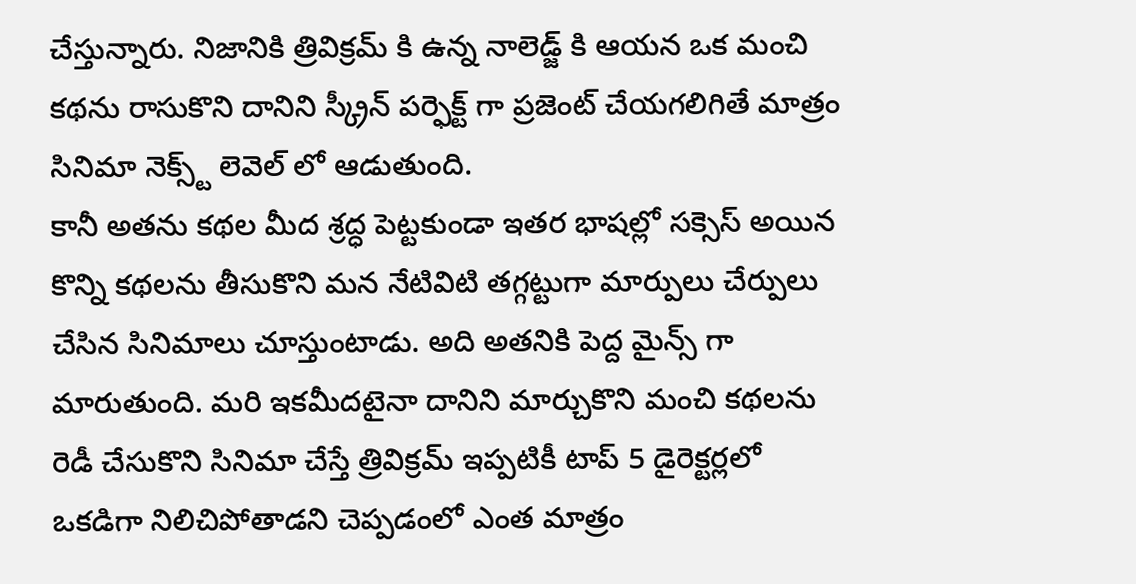చేస్తున్నారు. నిజానికి త్రివిక్రమ్ కి ఉన్న నాలెడ్జ్ కి ఆయన ఒక మంచి కథను రాసుకొని దానిని స్క్రీన్ పర్ఫెక్ట్ గా ప్రజెంట్ చేయగలిగితే మాత్రం సినిమా నెక్స్ట్ లెవెల్ లో ఆడుతుంది.
కానీ అతను కథల మీద శ్రద్ధ పెట్టకుండా ఇతర భాషల్లో సక్సెస్ అయిన కొన్ని కథలను తీసుకొని మన నేటివిటి తగ్గట్టుగా మార్పులు చేర్పులు చేసిన సినిమాలు చూస్తుంటాడు. అది అతనికి పెద్ద మైన్స్ గా మారుతుంది. మరి ఇకమీదటైనా దానిని మార్చుకొని మంచి కథలను రెడీ చేసుకొని సినిమా చేస్తే త్రివిక్రమ్ ఇప్పటికీ టాప్ 5 డైరెక్టర్లలో ఒకడిగా నిలిచిపోతాడని చెప్పడంలో ఎంత మాత్రం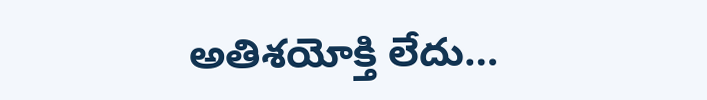అతిశయోక్తి లేదు…